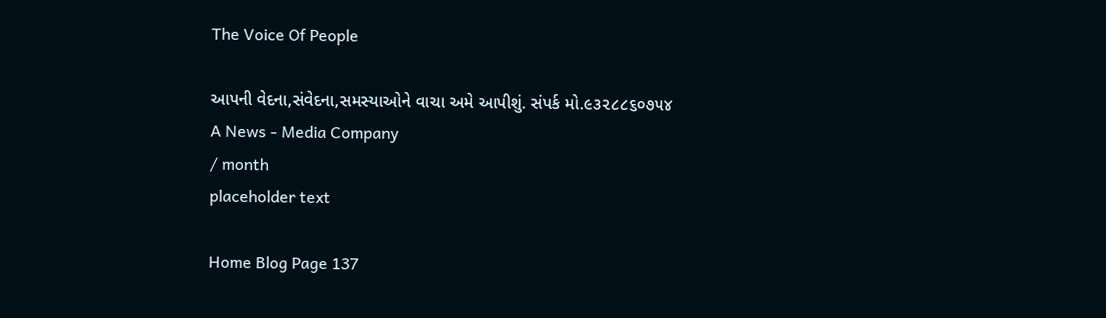The Voice Of People

આપની વેદના,સંવેદના,સમસ્યાઓને વાચા અમે આપીશું. સંપર્ક મો.૯૩૨૮૮૬૦૭૫૪
A News - Media Company
/ month
placeholder text

Home Blog Page 137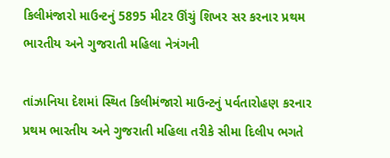કિલીમંજારો માઉન્ટનું 5895 મીટર ઊંચું શિખર સર કરનાર પ્રથમ ભારતીય અને ગુજરાતી મહિલા નેત્રંગની

તાંઝાનિયા દેશમાં સ્થિત કિલીમંજારો માઉન્ટનું પર્વતારોહણ કરનાર પ્રથમ ભારતીય અને ગુજરાતી મહિલા તરીકે સીમા દિલીપ ભગતે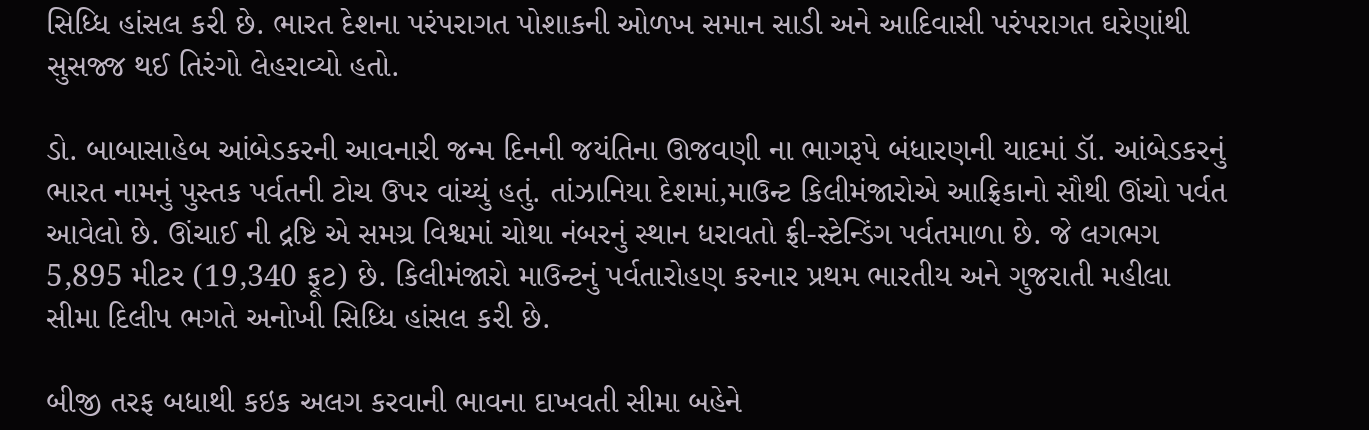સિધ્ધિ હાંસલ કરી છે. ભારત દેશના પરંપરાગત પોશાકની ઓળખ સમાન સાડી અને આદિવાસી પરંપરાગત ઘરેણાંથી સુસજ્જ થઈ તિરંગો લેહરાવ્યો હતો.

ડો. બાબાસાહેબ આંબેડકરની આવનારી જન્મ દિનની જયંતિના ઊજવણી ના ભાગરૂપે બંધારણની યાદમાં ડૉ. આંબેડકરનું ભારત નામનું પુસ્તક પર્વતની ટોચ ઉપર વાંચ્યું હતું. તાંઝાનિયા દેશમાં,માઉન્ટ કિલીમંજારોએ આફ્રિકાનો સૌથી ઊંચો પર્વત આવેલો છે. ઊંચાઈ ની દ્રષ્ટિ એ સમગ્ર વિશ્વમાં ચોથા નંબરનું સ્થાન ધરાવતો ફ્રી-સ્ટેન્ડિંગ પર્વતમાળા છે. જે લગભગ 5,895 મીટર (19,340 ફૂટ) છે. કિલીમંજારો માઉન્ટનું પર્વતારોહણ કરનાર પ્રથમ ભારતીય અને ગુજરાતી મહીલા સીમા દિલીપ ભગતે અનોખી સિધ્ધિ હાંસલ કરી છે.

બીજી તરફ બધાથી કઇક અલગ કરવાની ભાવના દાખવતી સીમા બહેને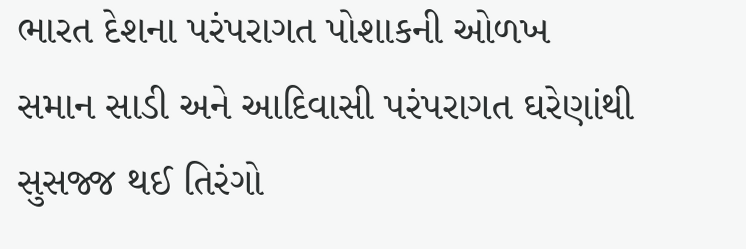ભારત દેશના પરંપરાગત પોશાકની ઓળખ સમાન સાડી અને આદિવાસી પરંપરાગત ઘરેણાંથી સુસજ્જ થઈ તિરંગો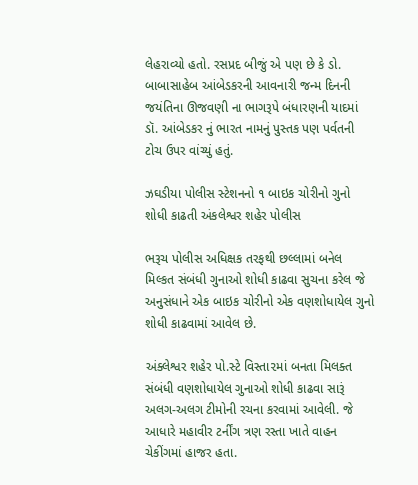લેહરાવ્યો હતો. રસપ્રદ બીજું એ પણ છે કે ડો. બાબાસાહેબ આંબેડકરની આવનારી જન્મ દિનની જયંતિના ઊજવણી ના ભાગરૂપે બંધારણની યાદમાં ડૉ. આંબેડકર નું ભારત નામનું પુસ્તક પણ પર્વતની ટોચ ઉપર વાંચ્યું હતું.

ઝઘડીયા પોલીસ સ્ટેશનનો ૧ બાઇક ચોરીનો ગુનો શોધી કાઢતી અંકલેશ્વર શહેર પોલીસ

ભરૂચ પોલીસ અધિક્ષક તરફથી છલ્લામાં બનેલ મિલ્કત સંબંધી ગુનાઓ શોધી કાઢવા સુચના કરેલ જે અનુસંધાને એક બાઇક ચોરીનો એક વણશોધાયેલ ગુનો શોધી કાઢવામાં આવેલ છે.

અંક્લેશ્વર શહેર પો.સ્ટે વિસ્તા૨માં બનતા મિલક્ત સંબંધી વણશોધાયેલ ગુનાઓ શોધી કાઢવા સારૂં અલગ-અલગ ટીમોની રચના કરવામાં આવેલી. જે આધારે મહાવીર ટર્નીંગ ત્રણ રસ્તા ખાતે વાહન ચેકીંગમાં હાજર હતા.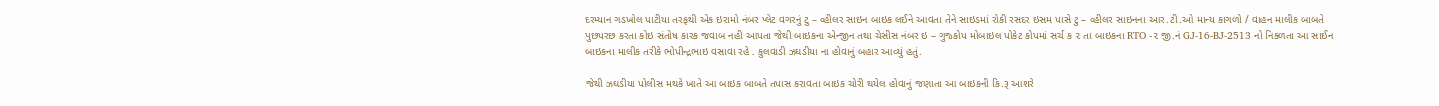દરમ્યાન ગડખોલ પાટીયા તરફથી એક ઇરામો નંબર પ્લેટ વગરનું ટુ – વ્હીલર સાઇન બાઇક લઈને આવતા તેને સાઇડમાં રોકી રસદર ઇસમ પાસે ટુ – વ્હીલર સાઇનના આર.ટી.ઓ માન્ય કાગળો / વાહન માલીક બાબતે પુછપરછ કરતા કોઇ સંતોષ કારક જવાબ નહી આપતા જેથી બાઇકના એન્જીન તથા ચેસીસ નંબર ઇ – ગુજ્કોપ મોબાઇલ પોકેટ કોપમાં સર્ચ ક ૨ તા બાઇકના RTO -૨ જી.નં GJ-16-BJ-2513 નો નિક્ળતા આ સાઈન બાઇકના માલીક તરીકે ભોપીન્દ્રભાઇ વસાવા રહે . કુલવાડી ઝઘડીયા ના હોવાનું બહાર આવ્યું હતું.

જેથી ઝઘડીયા પોલીસ મથકે ખાતે આ બાઇક બાબતે તપાસ કરાવતા બાઇક ચોરી થયેલ હોવાનું જણાતા આ બાઇકની કિ.રૂ આશરે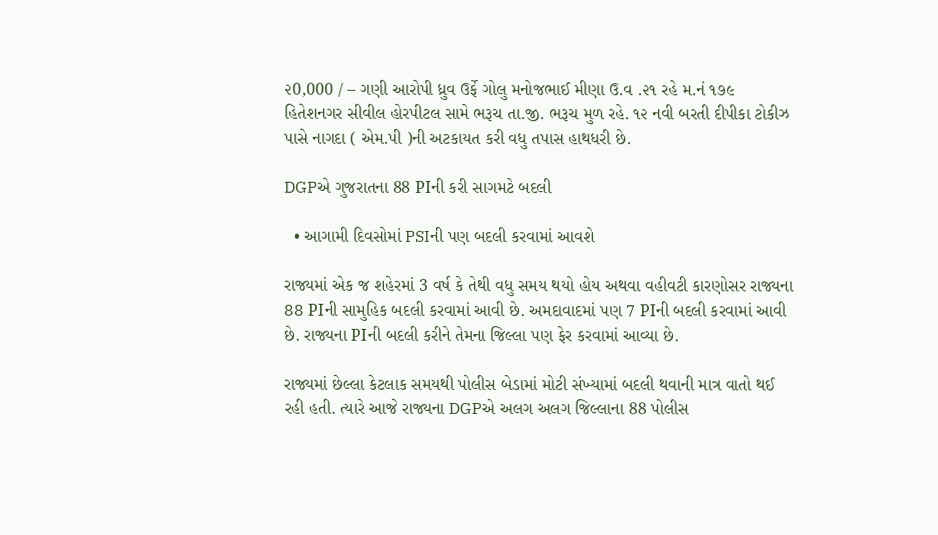૨0,000 / – ગણી આરોપી ધ્રુવ ઉર્ફે ગોલુ મનોજભાઈ મીણા ઉ.વ .૨૧ રહે મ.નં ૧૭૯ હિતેશનગર સીવીલ હોરપીટલ સામે ભરૂચ તા.જી. ભરૂચ મુળ રહે. ૧૨ નવી બરતી દીપીકા ટોકીઝ પાસે નાગદા ( એમ.પી )ની અટકાયત કરી વધુ તપાસ હાથધરી છે.

DGPએ ગુજરાતના 88 PIની કરી સાગમટે બદલી

  • આગામી દિવસોમાં PSIની પણ બદલી કરવામાં આવશે

રાજ્યમાં એક જ શહેરમાં 3 વર્ષ કે તેથી વધુ સમય થયો હોય અથવા વહીવટી કારણોસર રાજ્યના 88 PIની સામુહિક બદલી કરવામાં આવી છે. અમદાવાદમાં પણ 7 PIની બદલી કરવામાં આવી છે. રાજ્યના PIની બદલી કરીને તેમના જિલ્લા પણ ફેર કરવામાં આવ્યા છે.

રાજ્યમાં છેલ્લા કેટલાક સમયથી પોલીસ બેડામાં મોટી સંખ્યામાં બદલી થવાની માત્ર વાતો થઈ રહી હતી. ત્યારે આજે રાજ્યના DGPએ અલગ અલગ જિલ્લાના 88 પોલીસ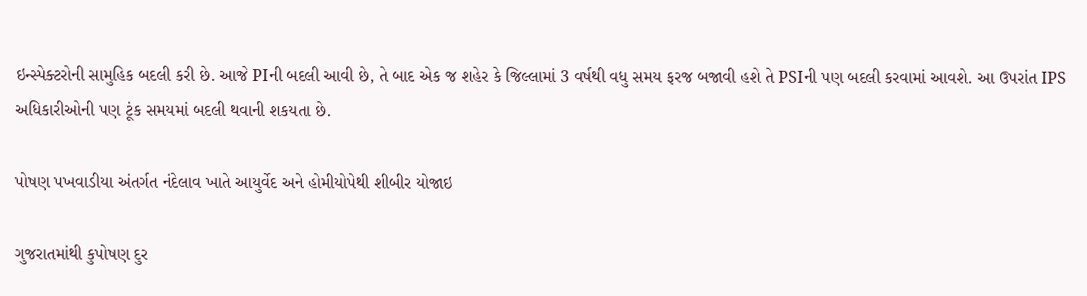ઇન્સ્પેક્ટરોની સામુહિક બદલી કરી છે. આજે PIની બદલી આવી છે, તે બાદ એક જ શહેર કે જિલ્લામાં 3 વર્ષથી વધુ સમય ફરજ બજાવી હશે તે PSIની પણ બદલી કરવામાં આવશે. આ ઉપરાંત IPS અધિકારીઓની પણ ટૂંક સમયમાં બદલી થવાની શકયતા છે.

પોષણ પખવાડીયા અંતર્ગત નંદેલાવ ખાતે આયુર્વેદ અને હોમીયોપેથી શીબીર યોજાઇ

ગુજરાતમાંથી કુપોષણ દુર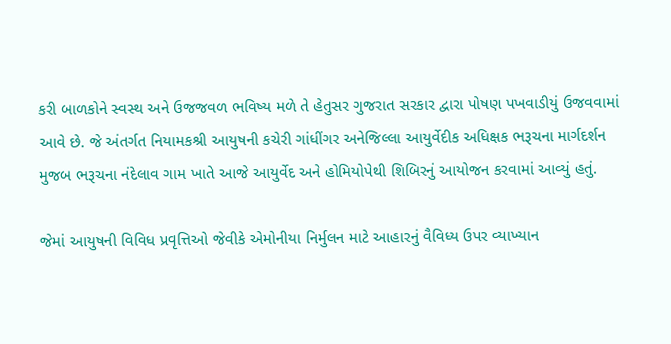કરી બાળકોને સ્વસ્થ અને ઉજજવળ ભવિષ્ય મળે તે હેતુસર ગુજરાત સરકાર દ્વારા પોષણ પખવાડીયું ઉજવવામાં આવે છે. જે અંતર્ગત નિયામકશ્રી આયુષની કચેરી ગાંધીંગર અનેજિલ્લા આયુર્વેદીક અધિક્ષક ભરૂચના માર્ગદર્શન મુજબ ભરૂચના નંદેલાવ ગામ ખાતે આજે આયુર્વેદ અને હોમિયોપેથી શિબિરનું આયોજન કરવામાં આવ્યું હતું.

જેમાં આયુષની વિવિધ પ્રવૃત્તિઓ જેવીકે એમોનીયા નિર્મુલન માટે આહારનું વૈવિધ્ય ઉપર વ્યાખ્યાન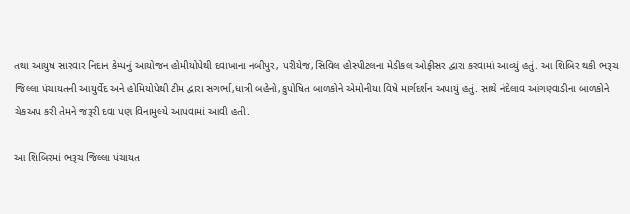તથા આયુષ સારવાર નિદાન કેમ્પનું આયોજન હોમીયોપેથી દવાખાના નબીપુર, પરીયેજ,સિવિલ હોસ્પીટલના મેડીકલ ઓફીસર દ્વારા કરવામાં આવ્યું હતું. આ શિબિર થકી ભરૂચ જિલ્લા પંચાયતની આયુર્વેદ અને હોમિયોપેથી ટીમ દ્વારા સગર્ભા,ધાત્રી બહેનો,કુપોષિત બાળકોને એમોનીયા વિષે માર્ગદર્શન અપાયું હતું. સાથે નંદેલાવ આંગણ્વાડીના બાળકોને ચેકઅપ કરી તેમને જરૂરી દવા પણ વિનામુલ્યે આપવામાં આવી હતી.

આ શિબિરમાં ભરૂચ જિલ્લા પંચાયત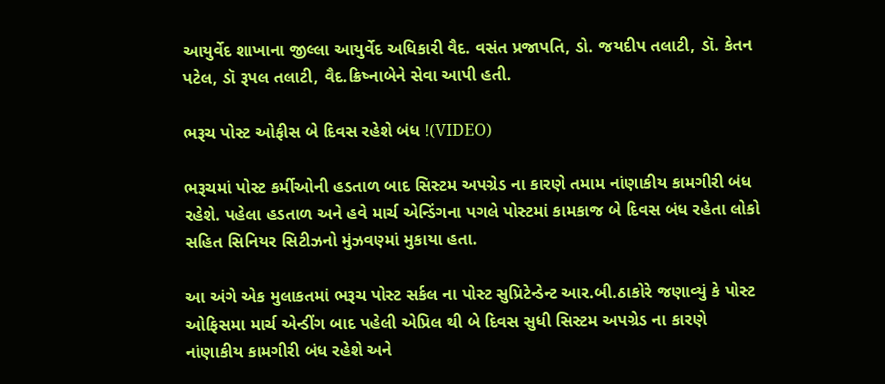આયુર્વેદ શાખાના જીલ્લા આયુર્વેદ અધિકારી વૈદ. વસંત પ્રજાપતિ, ડો. જયદીપ તલાટી, ડૉ. કેતન પટેલ, ડૉ રૂપલ તલાટી, વૈદ.ક્રિષ્નાબેને સેવા આપી હતી.

ભરૂચ પોસ્ટ ઓફીસ બે દિવસ રહેશે બંધ !(VIDEO)

ભરૂચમાં પોસ્ટ કર્મીઓની હડતાળ બાદ સિસ્ટમ અપગ્રેડ ના કારણે તમામ નાંણાકીય કામગીરી બંધ રહેશે. પહેલા હડતાળ અને હવે માર્ચ એન્ડિંગના પગલે પોસ્ટમાં કામકાજ બે દિવસ બંધ રહેતા લોકો સહિત સિનિયર સિટીઝનો મુંઝવણ્માં મુકાયા હતા.

આ અંગે એક મુલાકતમાં ભરૂચ પોસ્ટ સર્કલ ના પોસ્ટ સુપ્રિટેન્ડેન્ટ આર.બી.ઠાકોરે જણાવ્યું કે પોસ્ટ ઓફિસમા માર્ચ એન્ડીંગ બાદ પહેલી એપ્રિલ થી બે દિવસ સુધી સિસ્ટમ અપગ્રેડ ના કારણે નાંણાકીય કામગીરી બંધ રહેશે અને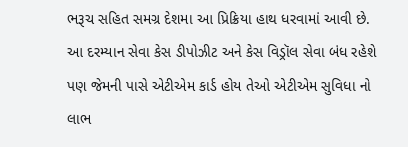ભરૂચ સહિત સમગ્ર દેશમા આ પ્રિક્રિયા હાથ ધરવામાં આવી છે. આ દરમ્યાન સેવા કેસ ડીપોઝીટ અને કેસ વિડ્રૉલ સેવા બંધ રહેશે પણ જેમની પાસે એટીએમ કાર્ડ હોય તેઓ એટીએમ સુવિધા નો લાભ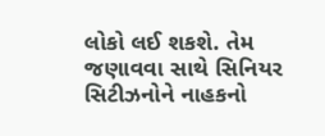લોકો લઈ શકશે. તેમ જણાવવા સાથે સિનિયર સિટીઝનોને નાહકનો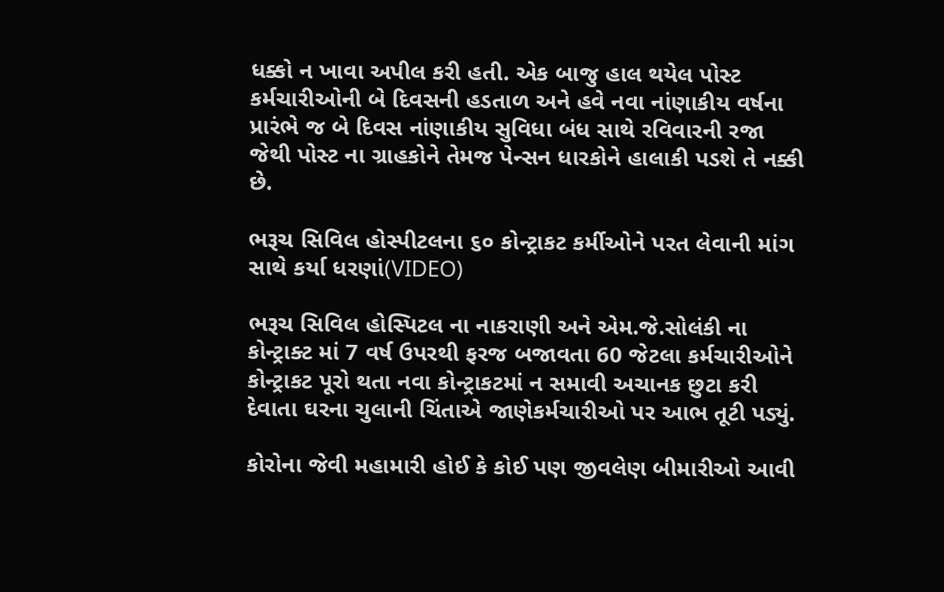ધક્કો ન ખાવા અપીલ કરી હતી. એક બાજુ હાલ થયેલ પોસ્ટ કર્મચારીઓની બે દિવસની હડતાળ અને હવે નવા નાંણાકીય વર્ષના પ્રારંભે જ બે દિવસ નાંણાકીય સુવિધા બંધ સાથે રવિવારની રજા જેથી પોસ્ટ ના ગ્રાહકોને તેમજ પેન્સન ધારકોને હાલાકી પડશે તે નક્કી છે.

ભરૂચ સિવિલ હોસ્પીટલના ૬૦ કોન્ટ્રાકટ કર્મીઓને પરત લેવાની માંગ સાથે કર્યા ધરણાં(VIDEO)

ભરૂચ સિવિલ હોસ્પિટલ ના નાકરાણી અને એમ.જે.સોલંકી ના કોન્ટ્રાક્ટ માં 7 વર્ષ ઉપરથી ફરજ બજાવતા 60 જેટલા કર્મચારીઓને કોન્ટ્રાકટ પૂરો થતા નવા કોન્ટ્રાકટમાં ન સમાવી અચાનક છુટા કરી દેવાતા ઘરના ચુલાની ચિંતાએ જાણેકર્મચારીઓ પર આભ તૂટી પડ્યું.

કોરોના જેવી મહામારી હોઈ કે કોઈ પણ જીવલેણ બીમારીઓ આવી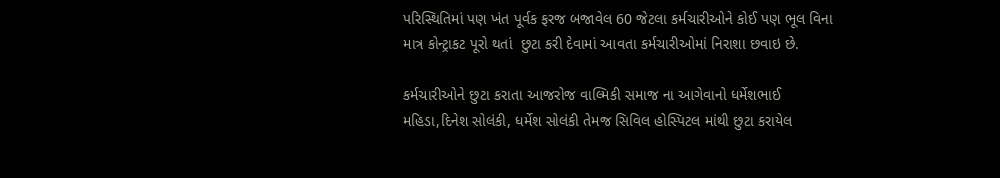પરિસ્થિતિમાં પણ ખંત પૂર્વક ફરજ બજાવેલ 60 જેટલા કર્મચારીઓને કોઈ પણ ભૂલ વિના માત્ર કોન્ટ્રાકટ પૂરો થતાં  છુટા કરી દેવામાં આવતા કર્મચારીઓમાં નિરાશા છવાઇ છે.

કર્મચારીઓને છુટા કરાતા આજરોજ વાલ્મિકી સમાજ ના આગેવાનો ધર્મેશભાઈ મહિડા,દિનેશ સોલંકી, ધર્મેશ સોલંકી તેમજ સિવિલ હોસ્પિટલ માંથી છુટા કરાયેલ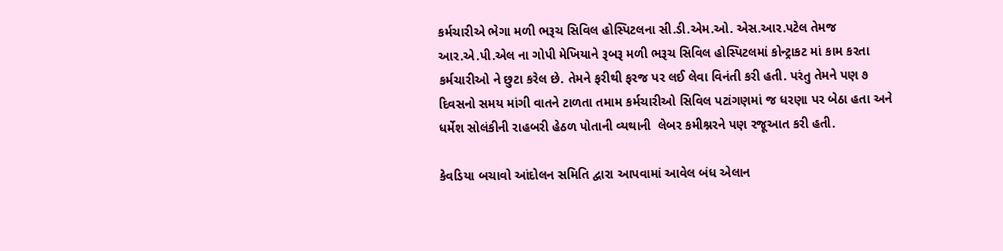કર્મચારીએ ભેગા મળી ભરૂચ સિવિલ હોસ્પિટલના સી.ડી.એમ.ઓ. એસ.આર.પટેલ તેમજ આર.એ.પી.એલ ના ગોપી મેખિયાને રૂબરૂ મળી ભરૂચ સિવિલ હોસ્પિટલમાં કોન્ટ્રાકટ માં કામ કરતા કર્મચારીઓ ને છુટા કરેલ છે. તેમને ફરીથી ફરજ પર લઈ લેવા વિનંતી કરી હતી. પરંતુ તેમને પણ ૭ દિવસનો સમય માંગી વાતને ટાળતા તમામ કર્મચારીઓ સિવિલ પટાંગણમાં જ ધરણા પર બેઠા હતા અને ધર્મેશ સોલંકીની રાહબરી હેઠળ પોતાની વ્યથાની  લેબર કમીશ્નરને પણ રજૂઆત કરી હતી.

કેવડિયા બચાવો આંદોલન સમિતિ દ્વારા આપવામાં આવેલ બંધ એલાન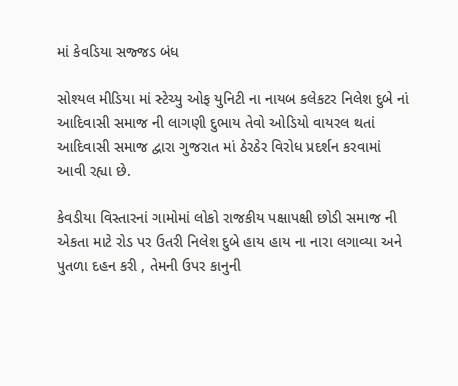માં કેવડિયા સજ્જડ બંધ

સોશ્યલ મીડિયા માં સ્ટેચ્યુ ઓફ યુનિટી ના નાયબ કલેકટર નિલેશ દુબે નાં આદિવાસી સમાજ ની લાગણી દુભાય તેવો ઓડિયો વાયરલ થતાં આદિવાસી સમાજ દ્વારા ગુજરાત માં ઠેરઠેર વિરોધ પ્રદર્શન કરવામાં આવી રહ્યા છે.

કેવડીયા વિસ્તારનાં ગામોમાં લોકો રાજકીય પક્ષાપક્ષી છોડી સમાજ ની એકતા માટે રોડ પર ઉતરી નિલેશ દુબે હાય હાય ‌ના નારા લગાવ્યા અને પુતળા દહન કરી , તેમની ઉપર કાનુની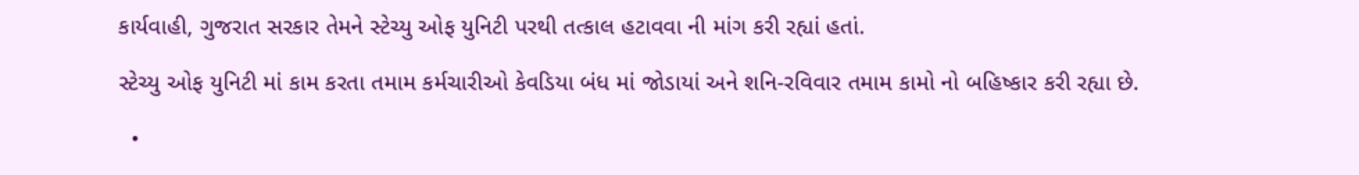કાર્યવાહી, ગુજરાત સરકાર તેમને‌ સ્ટેચ્યુ ઓફ યુનિટી પરથી તત્કાલ હટાવવા ની માંગ કરી રહ્યાં હતાં.

સ્ટેચ્યુ ઓફ યુનિટી માં કામ ‌કરતા તમામ કર્મચારીઓ કેવડિયા બંધ માં જોડાયાં અને શનિ-રવિવાર તમામ કામો નો ‌બહિષ્કાર કરી રહ્યા છે.

  •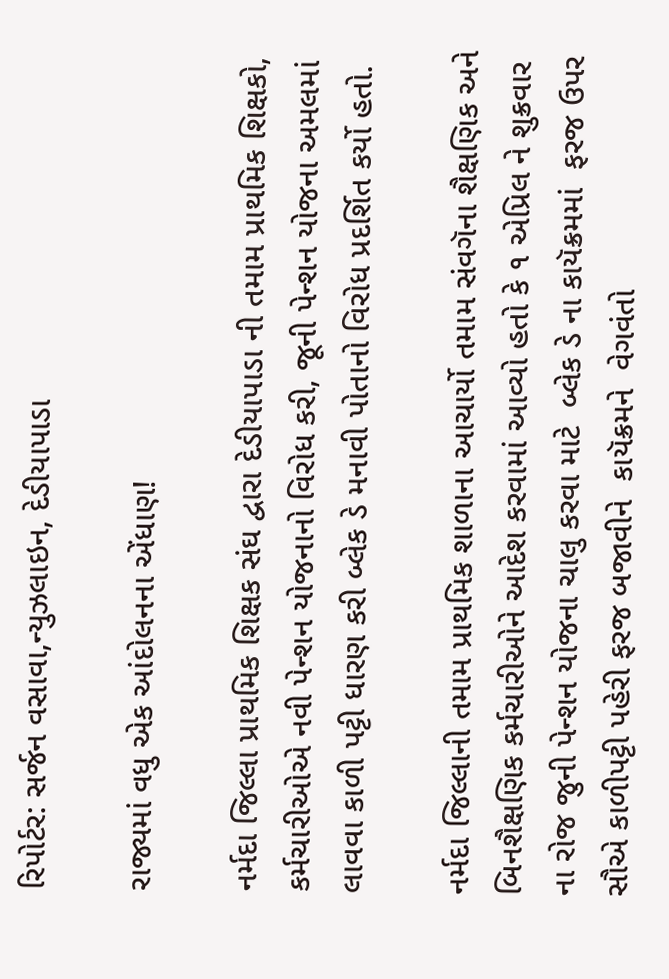રિપોર્ટર: સર્જન વસાવા,ન્યુઝલાઇન, દેડીયાપાડા

રાજ્યમાં વધુ એક આંદોલનના એંધાણ!

નર્મદા જિલ્લા પ્રાથમિક શિક્ષક સંઘ દ્વારા દેડીયાપાડા ની તમામ પ્રાથમિક શિક્ષકો, કર્મચારીઓએ નવી પેન્શન યોજનાનો વિરોધ કરી, જૂની પેન્શન યોજના અમલમાં લાવવા કાળી પટ્ટી ધારણ કરી બ્લેક ડે મનાવી પોતાનો વિરોધ પ્રદર્શિત કર્યો હતો.

નર્મદા જિલ્લાની તમામ પ્રાથમિક શાળાના આચાર્યો તમામ સંવગૅના શૈક્ષણિક અને બિનશૈક્ષણિક કર્મચારીઓને આદેશ કરવામાં આવ્યો હતો કે ૧ એપ્રિલ ને શુક્રવાર ના રોજ જુની પેન્શન યોજના ચાલુ કરવા માટે  બ્લેક ડે ના કાયૅક્રમમાં  ફરજ ઉપર સૌએ કાળીપટ્ટી પહેરી ફરજ બજાવીને  કાયૅક્રમને  વેગવંતો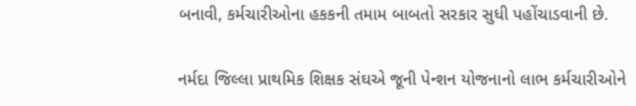બનાવી, કર્મચારીઓના હકકની તમામ બાબતો સરકાર સુધી પહોંચાડવાની છે.

નર્મદા જિલ્લા પ્રાથમિક શિક્ષક સંઘએ જૂની પેન્શન યોજનાનો લાભ કર્મચારીઓને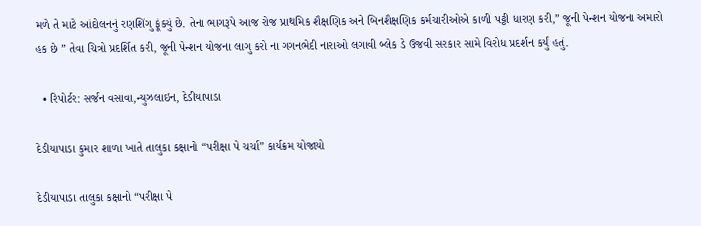મળે તે માટે આંદોલનનું રણશિંગુ ફૂંક્યું છે. તેના ભાગરૂપે આજ રોજ પ્રાથમિક શૈક્ષણિક અને બિનશૈક્ષણિક કર્મચારીઓએ કાળી પટ્ટી ધારણ કરી,” જૂની પેન્શન યોજના અમારો હક છે ” તેવા ચિત્રો પ્રદર્શિત કરી, જૂની પેન્શન યોજના લાગુ કરો ના ગગનભેદી નારાઓ લગાવી બ્લેક ડે ઉજવી સરકાર સામે વિરોધ પ્રદર્શન કર્યું હતું.

  • રિપોર્ટર: સર્જન વસાવા,ન્યુઝલાઇન, દેડીયાપાડા

દેડીયાપાડા કુમાર શાળા ખાતે તાલુકા કક્ષાનો “પરીક્ષા પે ચર્ચા” કાર્યક્રમ યોજાયો

દેડીયાપાડા તાલુકા કક્ષાનો “પરીક્ષા પે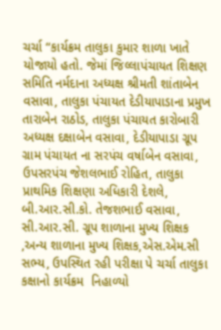ચર્ચા “કાર્યક્રમ તાલુકા કુમાર શાળા ખાતે યોજાયો હતો. જેમાં જિલ્લાપંચાયત શિક્ષણ સમિતિ નર્મદાના અધ્યક્ષ શ્રીમતી શાંતાબેન વસાવા, તાલુકા પંચાયત દેડીયાપાડાના પ્રમુખ તારાબેન રાઠોડ, તાલુકા પંચાયત કારોબારી અધ્યક્ષ દક્ષાબેન વસાવા, દેડીયાપાડા ગ્રૂપ ગ્રામ પંચાયત ના સરપંચ વર્ષાબેન વસાવા, ઉપસરપંચ જેશલભાઈ રોહિત, તાલુકા પ્રાથમિક શિક્ષણા અધિકારી દેશલે, બી.આર.સી.કો. તેજશભાઈ વસાવા, સી.આર.સી. ગ્રૂપ શાળાના મુખ્ય શિક્ષક ,અન્ય શાળાના મુખ્ય શિક્ષક,એસ.એમ.સી સભ્ય, ઉપસ્થિત રહી પરીક્ષા પે ચર્ચા તાલુકા કક્ષાનો કાર્યક્રમ  નિહાળ્યો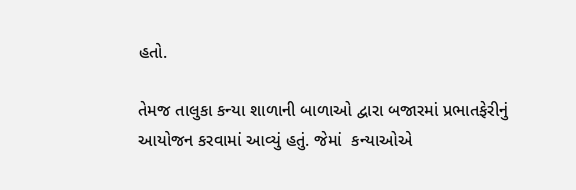હતો.

તેમજ તાલુકા કન્યા શાળાની બાળાઓ દ્વારા બજારમાં પ્રભાતફેરીનું આયોજન કરવામાં આવ્યું હતું. જેમાં  કન્યાઓએ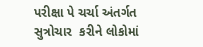પરીક્ષા પે ચર્ચા અંતર્ગત સુત્રોચાર  કરીને લોકોમાં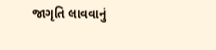જાગૃતિ લાવવાનું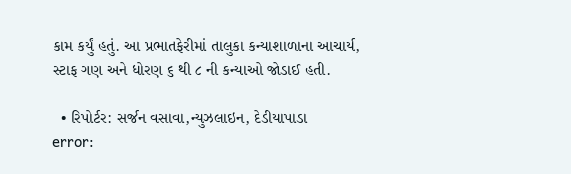કામ કર્યું હતું. આ પ્રભાતફેરીમાં તાલુકા કન્યાશાળાના આચાર્ય, સ્ટાફ ગણ અને ધોરણ ૬ થી ૮ ની કન્યાઓ જોડાઈ હતી.

  • રિપોર્ટર: સર્જન વસાવા,ન્યુઝલાઇન, દેડીયાપાડા
error: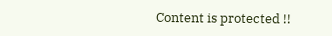Content is protected !!